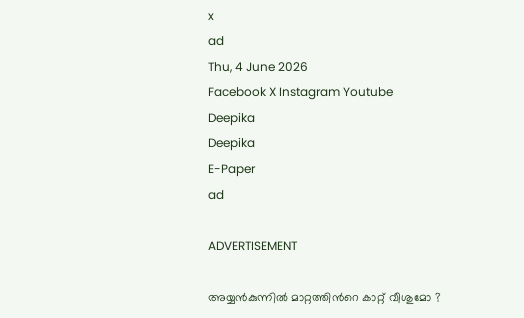x
ad
Thu, 4 June 2026
Facebook X Instagram Youtube
Deepika
Deepika
E-Paper
ad

ADVERTISEMENT

അയ്യൻകുന്നിൽ മാറ്റത്തിന്‍റെ കാറ്റ് വീശുമോ ?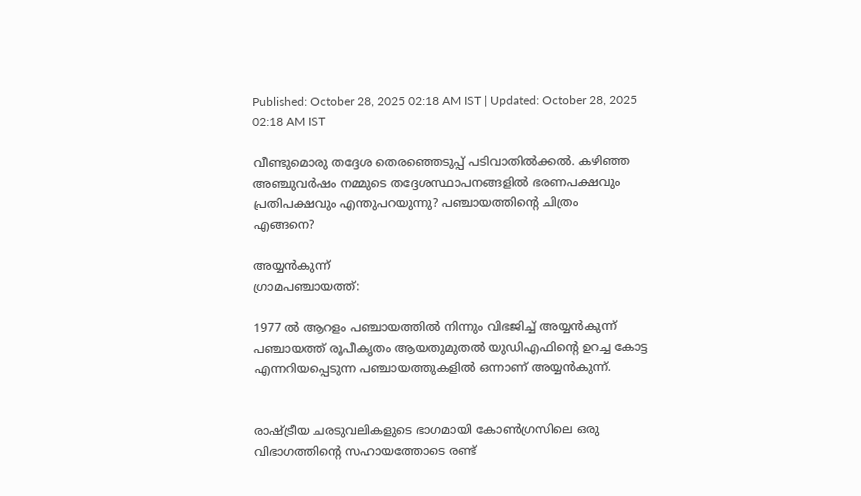Published: October 28, 2025 02:18 AM IST | Updated: October 28, 2025 02:18 AM IST

വീണ്ടുമൊരു തദ്ദേശ തെരഞ്ഞെടുപ്പ് പടിവാതിൽക്കൽ. കഴിഞ്ഞ അഞ്ചുവർഷം നമ്മുടെ തദ്ദേശസ്ഥാപനങ്ങളിൽ ഭരണപക്ഷവും പ്രതിപക്ഷവും എന്തുപറയുന്നു? പഞ്ചായത്തിന്‍റെ ചിത്രം
എങ്ങനെ?

അയ്യൻകുന്ന്
ഗ്രാമപഞ്ചായത്ത്:

1977 ൽ ആറളം പഞ്ചായത്തിൽ നിന്നും വിഭജിച്ച് അയ്യൻകുന്ന് പഞ്ചായത്ത് രൂപീകൃതം ആയതുമുതൽ യുഡിഎഫിന്‍റെ ഉറച്ച കോട്ട എന്നറിയപ്പെടുന്ന പഞ്ചായത്തുകളിൽ ഒന്നാണ് അയ്യൻകുന്ന്.


രാഷ്‌ട്രീയ ചരടുവലികളുടെ ഭാഗമായി കോൺഗ്രസിലെ ഒരു വിഭാഗത്തിന്‍റെ സഹായത്തോടെ രണ്ട്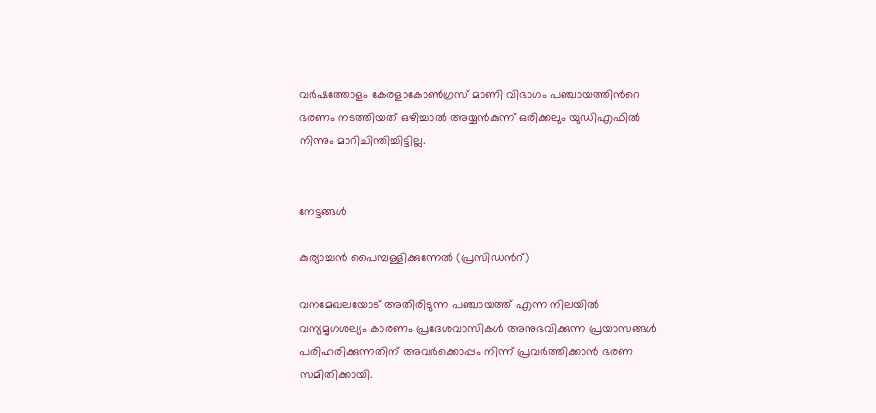വർഷത്തോളം കേരളാകോൺഗ്രസ് മാണി വിഭാഗം പഞ്ചായത്തിന്‍റെ ഭരണം നടത്തിയത് ഒഴിച്ചാൽ അയ്യൻകുന്ന് ഒരിക്കലും യുഡിഎഫിൽ നിന്നും മാറിചിന്തിച്ചിട്ടില്ല.


നേട്ടങ്ങൾ

കുര്യാച്ചൻ പൈമ്പള്ളിക്കുന്നേൽ (പ്രസിഡന്‍റ്)

വനമേഖലയോട് അതിരിടുന്ന പഞ്ചായത്ത് എന്ന നിലയിൽ വന്യമൃഗശല്യം കാരണം പ്രദേശവാസികൾ അനുഭവിക്കുന്ന പ്രയാസങ്ങൾ പരിഹരിക്കുന്നതിന് അവർക്കൊപ്പം നിന്ന് പ്രവർത്തിക്കാൻ ഭരണ സമിതിക്കായി.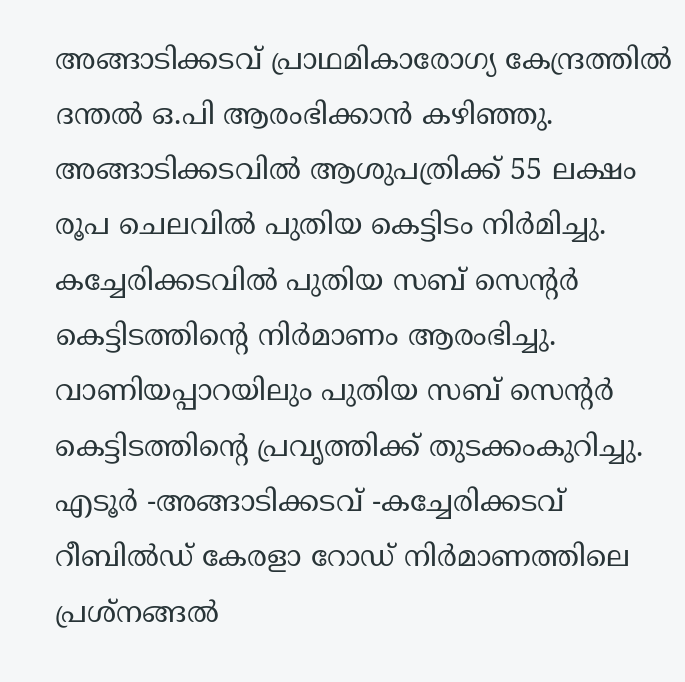അങ്ങാടിക്കടവ് പ്രാഥമികാരോഗ്യ കേന്ദ്രത്തിൽ ദന്തൽ ഒ.പി ആരംഭിക്കാൻ കഴിഞ്ഞു. അങ്ങാടിക്കടവിൽ ആശുപത്രിക്ക് 55 ലക്ഷം രൂപ ചെലവിൽ പുതിയ കെട്ടിടം നിർമിച്ചു. കച്ചേരിക്കടവിൽ പുതിയ സബ് സെന്‍റർ കെട്ടിടത്തിന്‍റെ നിർമാണം ആരംഭിച്ചു. വാണിയപ്പാറയിലും പുതിയ സബ് സെന്‍റർ കെട്ടിടത്തിന്‍റെ പ്രവൃത്തിക്ക് തുടക്കംകുറിച്ചു.
എടൂർ -അങ്ങാടിക്കടവ് -കച്ചേരിക്കടവ് റീബിൽഡ് കേരളാ റോഡ് നിർമാണത്തിലെ പ്രശ്‌നങ്ങൽ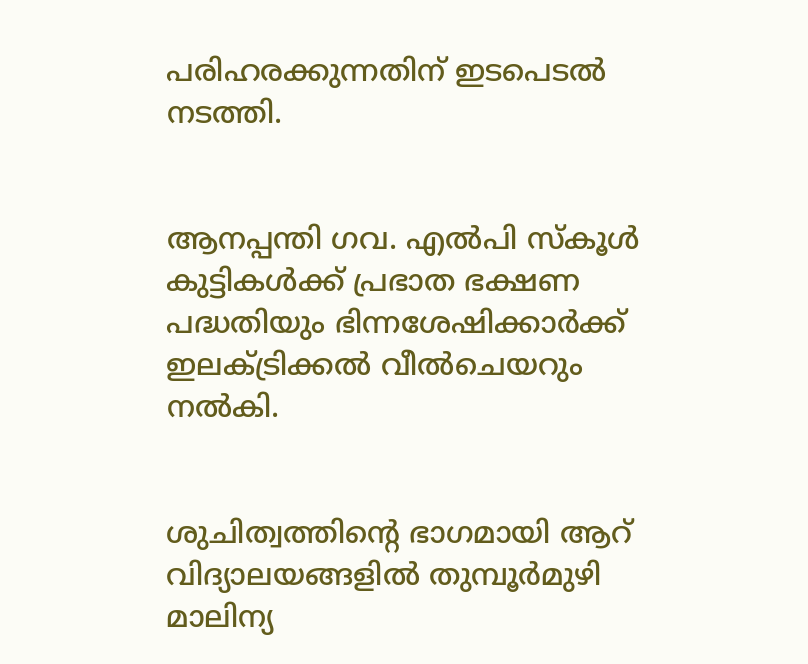പരിഹരക്കുന്നതിന് ഇടപെടൽ നടത്തി.


ആനപ്പന്തി ഗവ. എൽപി സ്‌കൂൾ കുട്ടികൾക്ക് പ്രഭാത ഭക്ഷണ പദ്ധതിയും ഭിന്നശേഷിക്കാർക്ക് ഇലക്ട്രിക്കൽ വീൽചെയറും നൽകി.


ശുചിത്വത്തിന്‍റെ ഭാഗമായി ആറ് വിദ്യാലയങ്ങളിൽ തുമ്പൂർമുഴി മാലിന്യ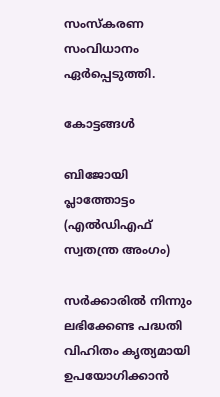സംസ്‌കരണ സംവിധാനം ഏർപ്പെടുത്തി.

കോട്ടങ്ങൾ

ബിജോയി പ്ലാത്തോട്ടം
(എൽഡിഎഫ് സ്വതന്ത്ര അംഗം)

സർക്കാരിൽ നിന്നും ലഭിക്കേണ്ട പദ്ധതി വിഹിതം കൃത്യമായി ഉപയോഗിക്കാൻ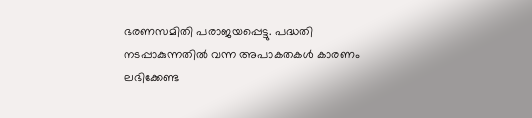ഭരണസമിതി പരാജയപ്പെട്ടു. പദ്ധതി നടപ്പാകുന്നതിൽ വന്ന അപാകതകൾ കാരണം ലഭിക്കേണ്ട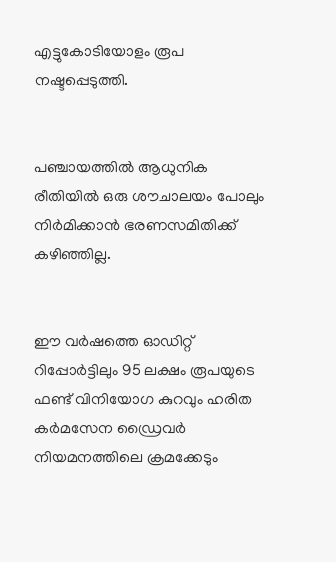എട്ടുകോടിയോളം രൂപ നഷ്ടപ്പെടുത്തി.


പഞ്ചായത്തിൽ ആധുനിക രീതിയിൽ ഒരു ശൗചാലയം പോലും നിർമിക്കാൻ ഭരണസമിതിക്ക് കഴിഞ്ഞില്ല.


ഈ വർഷത്തെ ഓഡിറ്റ് റിപ്പോർട്ടിലും 95 ലക്ഷം രൂപയുടെ ഫണ്ട് വിനിയോഗ കുറവും ഹരിത കർമസേന ഡ്രൈവർ നിയമനത്തിലെ ക്രമക്കേടും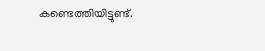കണ്ടെത്തിയിട്ടുണ്ട്.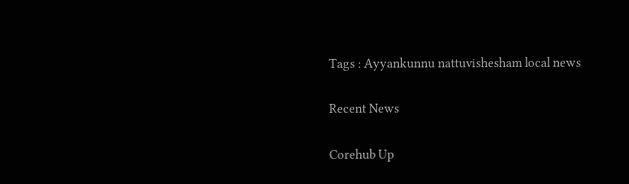Tags : Ayyankunnu nattuvishesham local news

Recent News

Corehub Up